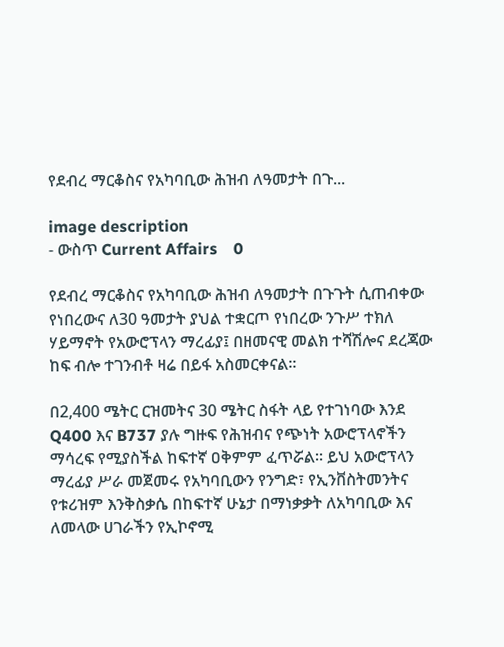የደብረ ማርቆስና የአካባቢው ሕዝብ ለዓመታት በጉ...

image description
- ውስጥ Current Affairs    0

የደብረ ማርቆስና የአካባቢው ሕዝብ ለዓመታት በጉጉት ሲጠብቀው የነበረውና ለ30 ዓመታት ያህል ተቋርጦ የነበረው ንጉሥ ተክለ ሃይማኖት የአውሮፕላን ማረፊያ፤ በዘመናዊ መልክ ተሻሽሎና ደረጃው ከፍ ብሎ ተገንብቶ ዛሬ በይፋ አስመርቀናል።

በ2,400 ሜትር ርዝመትና 30 ሜትር ስፋት ላይ የተገነባው እንደ Q400 እና B737 ያሉ ግዙፍ የሕዝብና የጭነት አውሮፕላኖችን ማሳረፍ የሚያስችል ከፍተኛ ዐቅምም ፈጥሯል። ይህ አውሮፕላን ማረፊያ ሥራ መጀመሩ የአካባቢውን የንግድ፣ የኢንቨስትመንትና የቱሪዝም እንቅስቃሴ በከፍተኛ ሁኔታ በማነቃቃት ለአካባቢው እና ለመላው ሀገራችን የኢኮኖሚ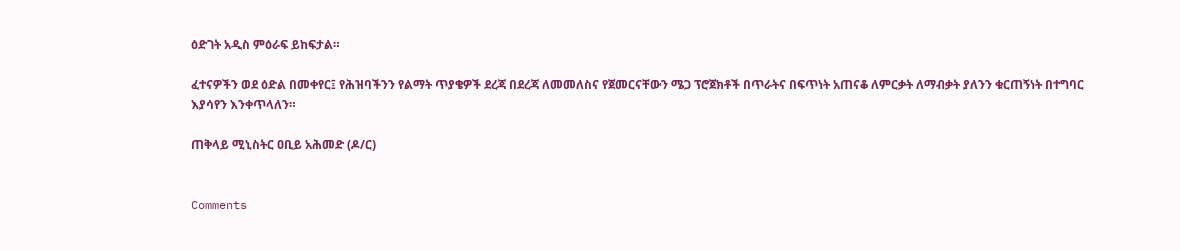ዕድገት አዲስ ምዕራፍ ይከፍታል።

ፈተናዎችን ወደ ዕድል በመቀየር፤ የሕዝባችንን የልማት ጥያቄዎች ደረጃ በደረጃ ለመመለስና የጀመርናቸውን ሜጋ ፕሮጀክቶች በጥራትና በፍጥነት አጠናቆ ለምርቃት ለማብቃት ያለንን ቁርጠኝነት በተግባር እያሳየን እንቀጥላለን።

ጠቅላይ ሚኒስትር ዐቢይ አሕመድ (ዶ/ር)


Comments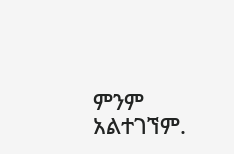ምንም አልተገኘም.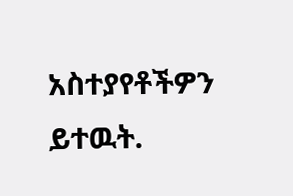አስተያየቶችዎን ይተዉት.